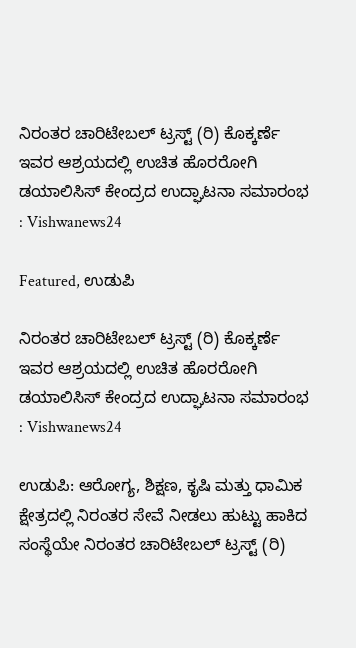ನಿರಂತರ ಚಾರಿಟೇಬಲ್ ಟ್ರಸ್ಟ್ (ರಿ) ಕೊಕ್ಕರ್ಣೆ ಇವರ ಆಶ್ರಯದಲ್ಲಿ ಉಚಿತ ಹೊರರೋಗಿ ಡಯಾಲಿಸಿಸ್ ಕೇಂದ್ರದ ಉದ್ಘಾಟನಾ ಸಮಾರಂಭ : Vishwanews24

Featured, ಉಡುಪಿ

ನಿರಂತರ ಚಾರಿಟೇಬಲ್ ಟ್ರಸ್ಟ್ (ರಿ) ಕೊಕ್ಕರ್ಣೆ ಇವರ ಆಶ್ರಯದಲ್ಲಿ ಉಚಿತ ಹೊರರೋಗಿ ಡಯಾಲಿಸಿಸ್ ಕೇಂದ್ರದ ಉದ್ಘಾಟನಾ ಸಮಾರಂಭ : Vishwanews24

ಉಡುಪಿ: ಆರೋಗ್ಯ, ಶಿಕ್ಷಣ, ಕೃಷಿ ಮತ್ತು ಧಾಮಿಕ ಕ್ಷೇತ್ರದಲ್ಲಿ ನಿರಂತರ ಸೇವೆ ನೀಡಲು ಹುಟ್ಟು ಹಾಕಿದ ಸಂಸ್ಥೆಯೇ ನಿರಂತರ ಚಾರಿಟೇಬಲ್ ಟ್ರಸ್ಟ್ (ರಿ)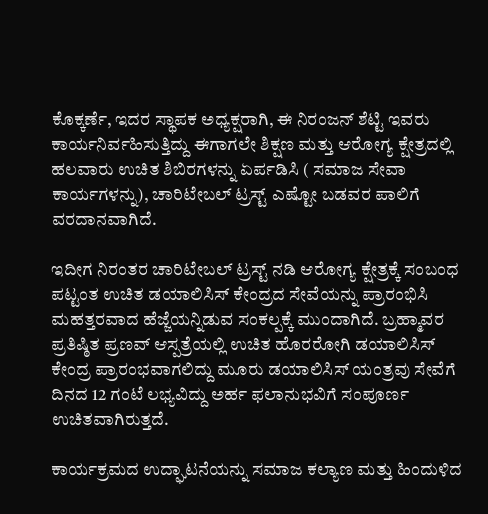ಕೊಕ್ಕರ್ಣೆ, ಇದರ ಸ್ಥಾಪಕ ಅಧ್ಯಕ್ಷರಾಗಿ, ಈ ನಿರಂಜನ್ ಶೆಟ್ಟಿ ಇವರು ಕಾರ್ಯನಿರ್ವಹಿಸುತ್ತಿದ್ದು ಈಗಾಗಲೇ ಶಿಕ್ಷಣ ಮತ್ತು ಆರೋಗ್ಯ ಕ್ಷೇತ್ರದಲ್ಲಿ ಹಲವಾರು ಉಚಿತ ಶಿಬಿರಗಳನ್ನು ಏರ್ಪಡಿಸಿ ( ಸಮಾಜ ಸೇವಾ ಕಾರ್ಯಗಳನ್ನು), ಚಾರಿಟೇಬಲ್ ಟ್ರಸ್ಟ್ ಎಷ್ಟೋ ಬಡವರ ಪಾಲಿಗೆ ವರದಾನವಾಗಿದೆ.

ಇದೀಗ ನಿರಂತರ ಚಾರಿಟೇಬಲ್ ಟ್ರಸ್ಟ್ ನಡಿ ಆರೋಗ್ಯ ಕ್ಷೇತ್ರಕ್ಕೆ ಸಂಬಂಧ ಪಟ್ಟಂತ ಉಚಿತ ಡಯಾಲಿಸಿಸ್ ಕೇಂದ್ರದ ಸೇವೆಯನ್ನು ಪ್ರಾರಂಭಿಸಿ ಮಹತ್ತರವಾದ ಹೆಜ್ಜೆಯನ್ನಿಡುವ ಸಂಕಲ್ಪಕ್ಕೆ ಮುಂದಾಗಿದೆ. ಬ್ರಹ್ಮಾವರ ಪ್ರತಿಷ್ಠಿತ ಪ್ರಣವ್ ಆಸ್ಪತ್ರೆಯಲ್ಲಿ ಉಚಿತ ಹೊರರೋಗಿ ಡಯಾಲಿಸಿಸ್ ಕೇಂದ್ರ ಪ್ರಾರಂಭವಾಗಲಿದ್ದು ಮೂರು ಡಯಾಲಿಸಿಸ್ ಯಂತ್ರವು ಸೇವೆಗೆ ದಿನದ 12 ಗಂಟೆ ಲಭ್ಯವಿದ್ದು ಅರ್ಹ ಫಲಾನುಭವಿಗೆ ಸಂಪೂರ್ಣ ಉಚಿತವಾಗಿರುತ್ತದೆ.

ಕಾರ್ಯಕ್ರಮದ ಉದ್ಘಾಟನೆಯನ್ನು ಸಮಾಜ ಕಲ್ಯಾಣ ಮತ್ತು ಹಿಂದುಳಿದ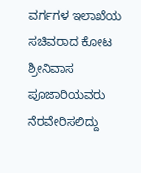ವರ್ಗಗಳ ಇಲಾಖೆಯ ಸಚಿವರಾದ ಕೋಟ ಶ್ರೀನಿವಾಸ ಪೂಜಾರಿಯವರು ನೆರವೇರಿಸಲಿದ್ದು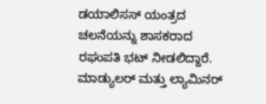ಡಯಾಲಿಸಸ್ ಯಂತ್ರದ ಚಲನೆಯನ್ನು ಶಾಸಕರಾದ ರಘುಪತಿ ಭಟ್ ನೀಡಲಿದ್ದಾರೆ. ಮಾಡ್ಯುಲರ್ ಮತ್ತು ಲ್ಯಾಮಿನರ್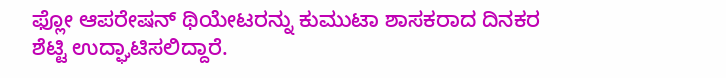ಫ್ಲೋ ಆಪರೇಷನ್‌ ಥಿಯೇಟರನ್ನು ಕುಮುಟಾ ಶಾಸಕರಾದ ದಿನಕರ ಶೆಟ್ಟಿ ಉದ್ಘಾಟಿಸಲಿದ್ದಾರೆ.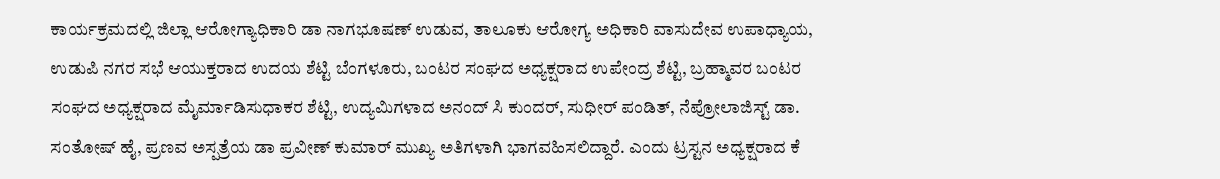ಕಾರ್ಯಕ್ರಮದಲ್ಲಿ ಜಿಲ್ಲಾ ಆರೋಗ್ಯಾಧಿಕಾರಿ ಡಾ ನಾಗಭೂಷಣ್ ಉಡುವ, ತಾಲೂಕು ಆರೋಗ್ಯ ಅಧಿಕಾರಿ ವಾಸುದೇವ ಉಪಾಧ್ಯಾಯ, ಉಡುಪಿ ನಗರ ಸಭೆ ಆಯುಕ್ತರಾದ ಉದಯ ಶೆಟ್ಟಿ ಬೆಂಗಳೂರು, ಬಂಟರ ಸಂಘದ ಅಧ್ಯಕ್ಷರಾದ ಉಪೇಂದ್ರ ಶೆಟ್ಟಿ, ಬ್ರಹ್ಮಾವರ ಬಂಟರ ಸಂಘದ ಅಧ್ಯಕ್ಷರಾದ ಮೈರ್ಮಾಡಿಸುಧಾಕರ ಶೆಟ್ಟಿ, ಉದ್ಯಮಿಗಳಾದ ಅನಂದ್ ಸಿ ಕುಂದರ್, ಸುಧೀರ್ ಪಂಡಿತ್, ನೆಪ್ರೋಲಾಜಿಸ್ಟ್ ಡಾ. ಸಂತೋಷ್ ಹೈ, ಪ್ರಣವ ಅಸ್ಪತ್ರೆಯ ಡಾ ಪ್ರವೀಣ್ ಕುಮಾರ್ ಮುಖ್ಯ ಅತಿಗಳಾಗಿ ಭಾಗವಹಿಸಲಿದ್ದಾರೆ. ಎಂದು ಟ್ರಸ್ಟನ ಅಧ್ಯಕ್ಷರಾದ ಕೆ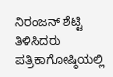ನಿರಂಜನ್ ಶೆಟ್ಟಿ ತಿಳಿಸಿದರು
ಪತ್ರಿಕಾಗೋಷ್ಠಿಯಲ್ಲಿ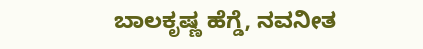ಬಾಲಕೃಷ್ಣ ಹೆಗ್ಡೆ, ನವನೀತ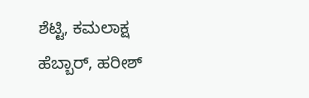ಶೆಟ್ಟಿ, ಕಮಲಾಕ್ಷ ಹೆಬ್ಬಾರ್, ಹರೀಶ್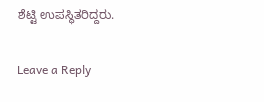ಶೆಟ್ಟಿ ಉಪಸ್ಥಿತರಿದ್ದರು.

Leave a Reply